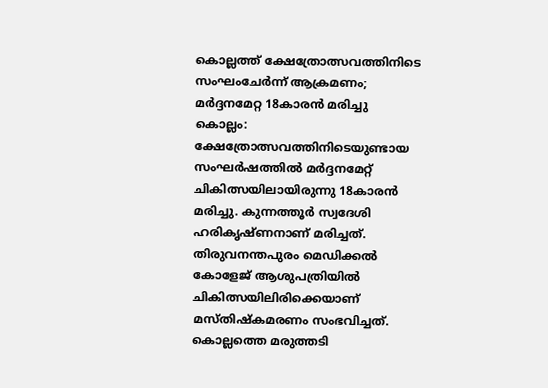കൊല്ലത്ത് ക്ഷേത്രോത്സവത്തിനിടെ സംഘംചേർന്ന് ആക്രമണം; മർദ്ദനമേറ്റ 18കാരൻ മരിച്ചു
കൊല്ലം: ക്ഷേത്രോത്സവത്തിനിടെയുണ്ടായ സംഘർഷത്തിൽ മർദ്ദനമേറ്റ് ചികിത്സയിലായിരുന്നു 18കാരൻ മരിച്ചു. കുന്നത്തൂർ സ്വദേശി ഹരികൃഷ്ണനാണ് മരിച്ചത്. തിരുവനന്തപുരം മെഡിക്കൽ കോളേജ് ആശുപത്രിയിൽ ചികിത്സയിലിരിക്കെയാണ് മസ്തിഷ്കമരണം സംഭവിച്ചത്. കൊല്ലത്തെ മരുത്തടി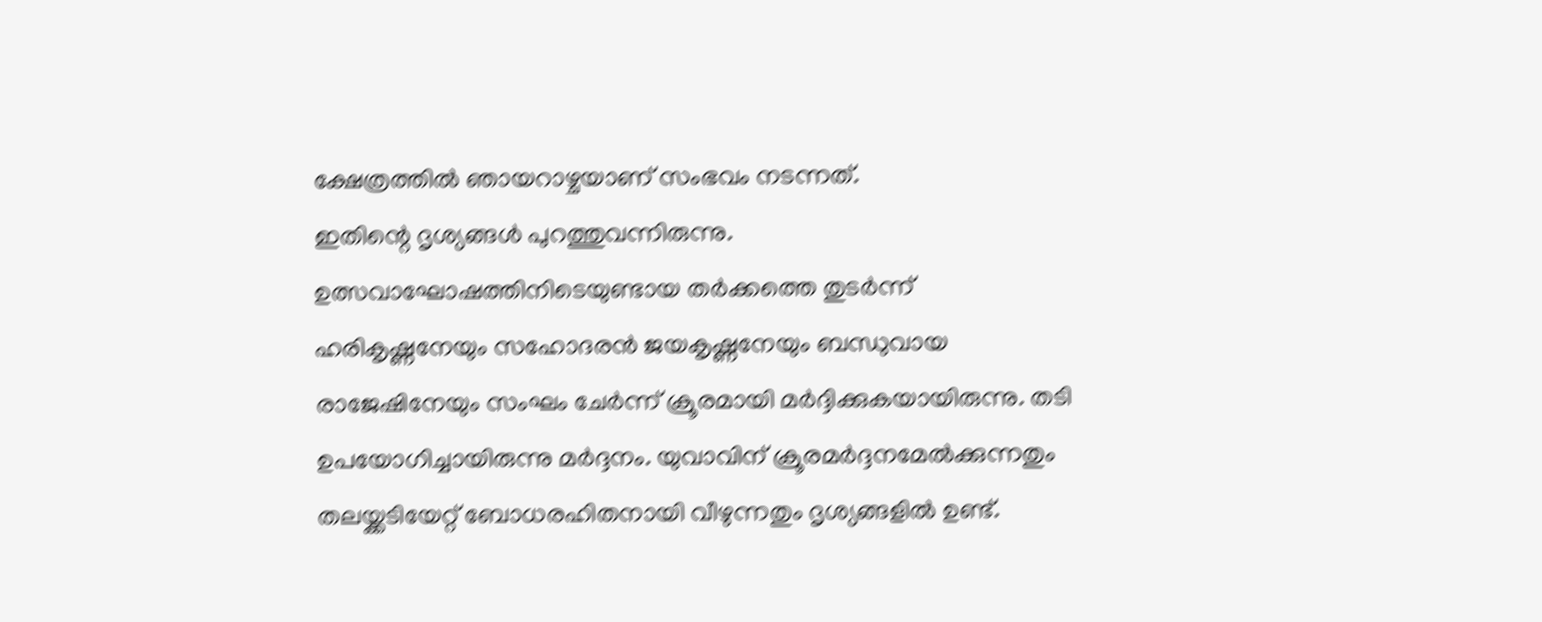ക്ഷേത്രത്തിൽ ഞായറാഴ്ചയാണ് സംഭവം നടന്നത്.
ഇതിന്റെ ദൃശ്യങ്ങൾ പുറത്തുവന്നിരുന്നു. ഉത്സവാഘോഷത്തിനിടെയുണ്ടായ തർക്കത്തെ തുടർന്ന് ഹരികൃഷ്ണനേയും സഹോദരൻ ജയകൃഷ്ണനേയും ബന്ധുവായ രാജേഷിനേയും സംഘം ചേർന്ന് ക്രൂരമായി മർദ്ദിക്കുകയായിരുന്നു. തടി ഉപയോഗിച്ചായിരുന്നു മർദ്ദനം. യുവാവിന് ക്രൂരമർദ്ദനമേൽക്കുന്നതും തലയ്ക്കടിയേറ്റ് ബോധരഹിതനായി വീഴുന്നതും ദൃശ്യങ്ങളിൽ ഉണ്ട്.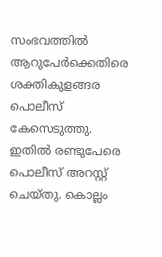സംഭവത്തിൽ ആറുപേർക്കെതിരെ ശക്തികുളങ്ങര പൊലീസ് കേസെടുത്തു. ഇതിൽ രണ്ടുപേരെ പൊലീസ് അറസ്റ്റ് ചെയ്തു. കൊല്ലം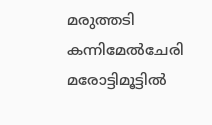മരുത്തടി കന്നിമേൽചേരി മരോട്ടിമൂട്ടിൽ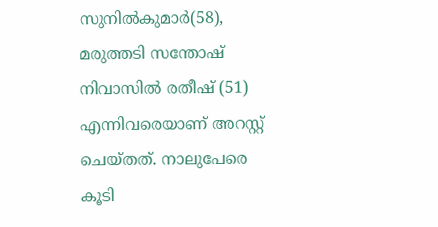സുനിൽകുമാർ(58), മരുത്തടി സന്തോഷ് നിവാസിൽ രതീഷ് (51) എന്നിവരെയാണ് അറസ്റ്റ് ചെയ്തത്. നാലുപേരെ കൂടി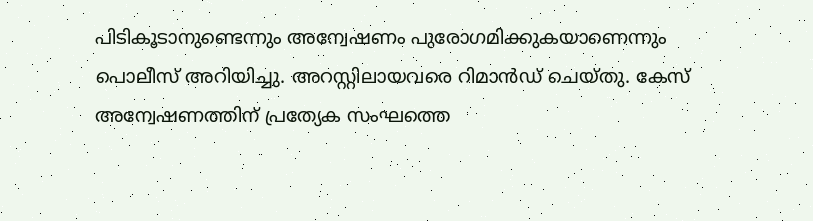പിടികൂടാനുണ്ടെന്നും അന്വേഷണം പുരോഗമിക്കുകയാണെന്നും പൊലീസ് അറിയിച്ചു. അറസ്റ്റിലായവരെ റിമാൻഡ് ചെയ്തു. കേസ് അന്വേഷണത്തിന് പ്രത്യേക സംഘത്തെ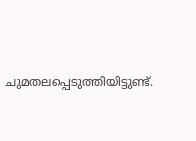ചുമതലപ്പെടുത്തിയിട്ടുണ്ട്.